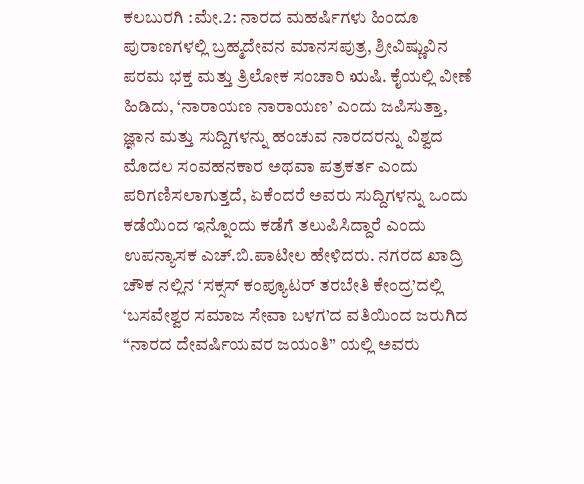ಕಲಬುರಗಿ :ಮೇ.2: ನಾರದ ಮಹರ್ಷಿಗಳು ಹಿಂದೂ ಪುರಾಣಗಳಲ್ಲಿ ಬ್ರಹ್ಮದೇವನ ಮಾನಸಪುತ್ರ, ಶ್ರೀವಿಷ್ಣುವಿನ ಪರಮ ಭಕ್ತ ಮತ್ತು ತ್ರಿಲೋಕ ಸಂಚಾರಿ ಋಷಿ. ಕೈಯಲ್ಲಿ ವೀಣೆ ಹಿಡಿದು, ‘ನಾರಾಯಣ ನಾರಾಯಣ’ ಎಂದು ಜಪಿಸುತ್ತಾ, ಜ್ಞಾನ ಮತ್ತು ಸುದ್ದಿಗಳನ್ನು ಹಂಚುವ ನಾರದರನ್ನು ವಿಶ್ವದ ಮೊದಲ ಸಂವಹನಕಾರ ಅಥವಾ ಪತ್ರಕರ್ತ ಎಂದು ಪರಿಗಣಿಸಲಾಗುತ್ತದೆ, ಏಕೆಂದರೆ ಅವರು ಸುದ್ದಿಗಳನ್ನು ಒಂದು ಕಡೆಯಿಂದ ಇನ್ನೊಂದು ಕಡೆಗೆ ತಲುಪಿಸಿದ್ದಾರೆ ಎಂದು ಉಪನ್ಯಾಸಕ ಎಚ್.ಬಿ.ಪಾಟೀಲ ಹೇಳಿದರು. ನಗರದ ಖಾದ್ರಿ ಚೌಕ ನಲ್ಲಿನ ‘ಸಕ್ಸಸ್ ಕಂಪ್ಯೂಟರ್ ತರಬೇತಿ ಕೇಂದ್ರ’ದಲ್ಲಿ ‘ಬಸವೇಶ್ವರ ಸಮಾಜ ಸೇವಾ ಬಳಗ’ದ ವತಿಯಿಂದ ಜರುಗಿದ “ನಾರದ ದೇವರ್ಷಿಯವರ ಜಯಂತಿ” ಯಲ್ಲಿ ಅವರು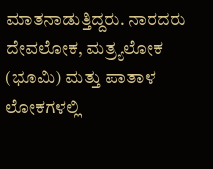ಮಾತನಾಡುತ್ತಿದ್ದರು. ನಾರದರು ದೇವಲೋಕ, ಮತ್ರ್ಯಲೋಕ (ಭೂಮಿ) ಮತ್ತು ಪಾತಾಳ ಲೋಕಗಳಲ್ಲಿ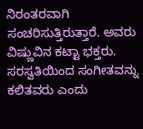ನಿರಂತರವಾಗಿ ಸಂಚರಿಸುತ್ತಿರುತ್ತಾರೆ. ಅವರು ವಿಷ್ಣುವಿನ ಕಟ್ಟಾ ಭಕ್ತರು. ಸರಸ್ವತಿಯಿಂದ ಸಂಗೀತವನ್ನು ಕಲಿತವರು ಎಂದು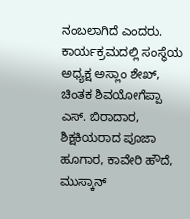ನಂಬಲಾಗಿದೆ ಎಂದರು. ಕಾರ್ಯಕ್ರಮದಲ್ಲಿ ಸಂಸ್ಥೆಯ ಅಧ್ಯಕ್ಷ ಅಸ್ಲಾಂ ಶೇಖ್, ಚಿಂತಕ ಶಿವಯೋಗೆಪ್ಪಾ ಎಸ್. ಬಿರಾದಾರ, ಶಿಕ್ಷಕಿಯರಾದ ಪೂಜಾ ಹೂಗಾರ, ಕಾವೇರಿ ಹೌದೆ, ಮುಸ್ಕಾನ್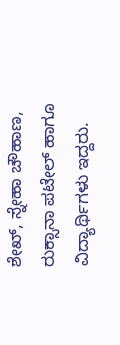ಶೇಖ್, ಸ್ನೇಹಾ ಚೌಹಾಣ, ರುಕ್ಸಾನಾ ಪಟೇಲ್ ಹಾಗೂ ವಿದ್ಯಾರ್ಥಿಗಳು ಇದ್ದರು.